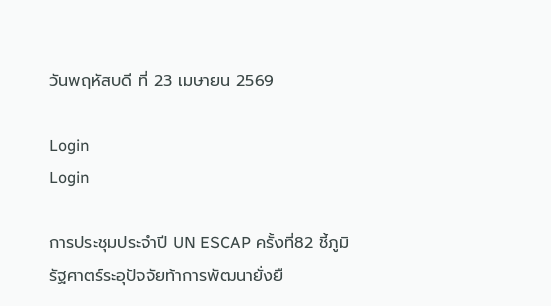วันพฤหัสบดี ที่ 23 เมษายน 2569

Login
Login

การประชุมประจำปี UN ESCAP ครั้งที่82 ชี้ภูมิรัฐศาตร์ระอุปัจจัยท้าการพัฒนายั่งยื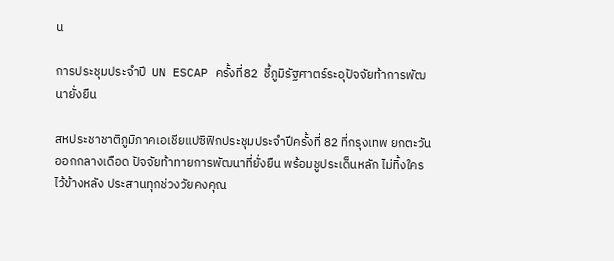น

การประชุมประจำปี  UN ESCAP ครั้งที่82  ชี้ภูมิรัฐศาตร์ระอุปัจจัยท้าการพัฒนายั่งยืน

สหประชาชาติภูมิภาคเอเชียแปซิฟิกประชุมประจำปีครั้งที่ 82 ที่กรุงเทพ ยกตะวันออกกลางเดือด ปัจจัยท้าทายการพัฒนาที่ยั่งยืน พร้อมชูประเด็นหลัก ไม่ทิ้งใครไว้ข้างหลัง ประสานทุกช่วงวัยคงคุณ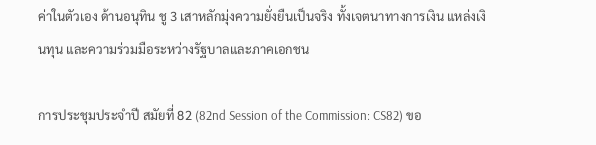ค่าในตัวเอง ด้านอนุทิน ชู 3 เสาหลักมุ่งความยั่งยืนเป็นจริง ทั้งเจตนาทางการเงิน แหล่งเงินทุน และความร่วมมือระหว่างรัฐบาลและภาคเอกชน

การประชุมประจำปี สมัยที่ 82 (82nd Session of the Commission: CS82) ขอ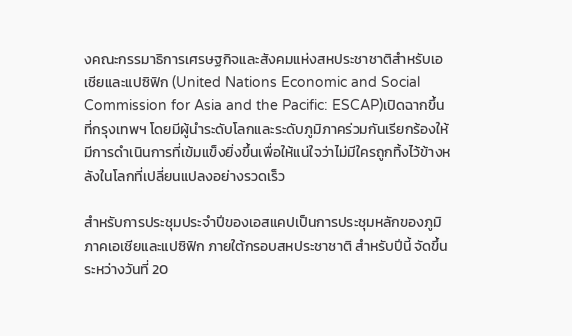งคณะกรรมาธิการเศรษฐกิจและสังคมแห่งสหประชาชาติสำหรับเอเชียและแปซิฟิก (United Nations Economic and Social Commission for Asia and the Pacific: ESCAP)เปิดฉากขึ้นที่กรุงเทพฯ โดยมีผู้นำระดับโลกและระดับภูมิภาคร่วมกันเรียกร้องให้มีการดำเนินการที่เข้มแข็งยิ่งขึ้นเพื่อให้แน่ใจว่าไม่มีใครถูกทิ้งไว้ข้างหลังในโลกที่เปลี่ยนแปลงอย่างรวดเร็ว

สำหรับการประชุมประจำปีของเอสแคปเป็นการประชุมหลักของภูมิภาคเอเชียและแปซิฟิก ภายใต้กรอบสหประชาชาติ สำหรับปีนี้ จัดขึ้นระหว่างวันที่ 20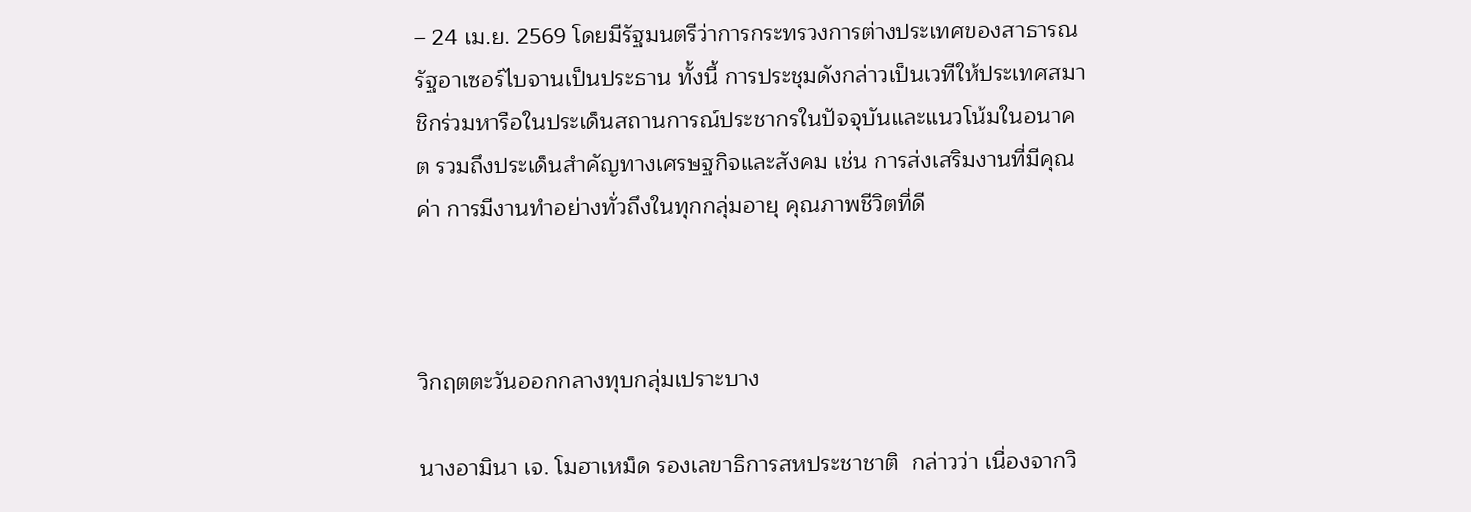– 24 เม.ย. 2569 โดยมีรัฐมนตรีว่าการกระทรวงการต่างประเทศของสาธารณรัฐอาเซอร์ไบจานเป็นประธาน ทั้งนี้ การประชุมดังกล่าวเป็นเวทีให้ประเทศสมาชิกร่วมหารือในประเด็นสถานการณ์ประชากรในปัจจุบันและแนวโน้มในอนาคต รวมถึงประเด็นสำคัญทางเศรษฐกิจและสังคม เช่น การส่งเสริมงานที่มีคุณค่า การมีงานทำอย่างทั่วถึงในทุกกลุ่มอายุ คุณภาพชีวิตที่ดี



วิกฤตตะวันออกกลางทุบกลุ่มเปราะบาง

นางอามินา เจ. โมฮาเหม็ด รองเลขาธิการสหประชาชาติ  กล่าวว่า เนื่องจากวิ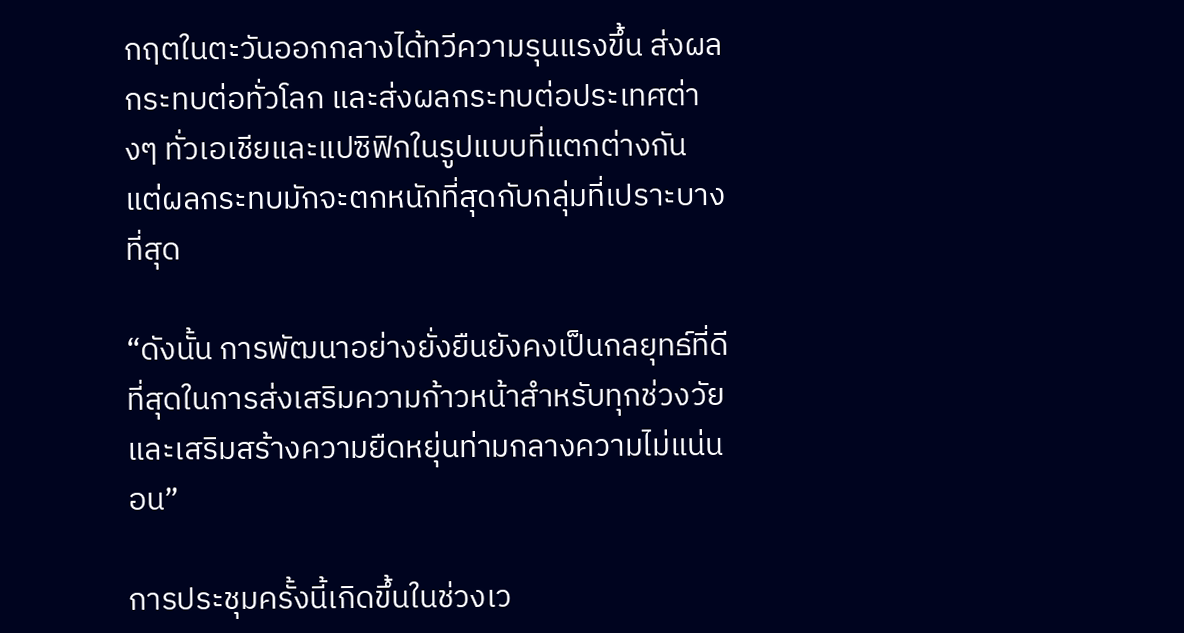กฤตในตะวันออกกลางได้ทวีความรุนแรงขึ้น ส่งผลกระทบต่อทั่วโลก และส่งผลกระทบต่อประเทศต่างๆ ทั่วเอเชียและแปซิฟิกในรูปแบบที่แตกต่างกัน แต่ผลกระทบมักจะตกหนักที่สุดกับกลุ่มที่เปราะบางที่สุด

“ดังนั้น การพัฒนาอย่างยั่งยืนยังคงเป็นกลยุทธ์ที่ดีที่สุดในการส่งเสริมความก้าวหน้าสำหรับทุกช่วงวัย และเสริมสร้างความยืดหยุ่นท่ามกลางความไม่แน่นอน”

การประชุมครั้งนี้เกิดขึ้นในช่วงเว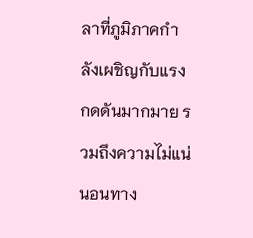ลาที่ภูมิภาคกำลังเผชิญกับแรงกดดันมากมาย รวมถึงความไม่แน่นอนทาง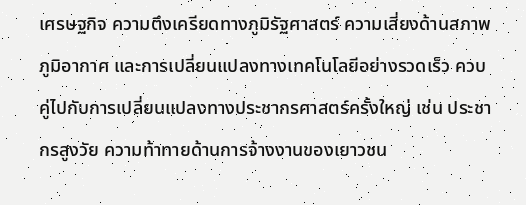เศรษฐกิจ ความตึงเครียดทางภูมิรัฐศาสตร์ ความเสี่ยงด้านสภาพภูมิอากาศ และการเปลี่ยนแปลงทางเทคโนโลยีอย่างรวดเร็ว ควบคู่ไปกับการเปลี่ยนแปลงทางประชากรศาสตร์ครั้งใหญ่ เช่น ประชากรสูงวัย ความท้าทายด้านการจ้างงานของเยาวชน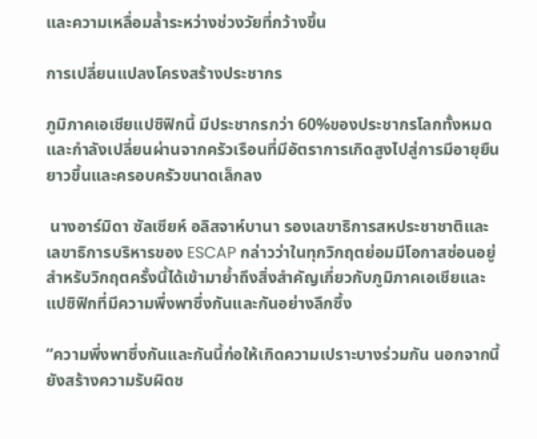และความเหลื่อมล้ำระหว่างช่วงวัยที่กว้างขึ้น

การเปลี่ยนแปลงโครงสร้างประชากร

ภูมิภาคเอเชียแปซิฟิกนี้ มีประชากรกว่า 60%ของประชากรโลกทั้งหมด และกำลังเปลี่ยนผ่านจากครัวเรือนที่มีอัตราการเกิดสูงไปสู่การมีอายุยืนยาวขึ้นและครอบครัวขนาดเล็กลง

 นางอาร์มิดา ซัลเซียห์ อลิสจาห์บานา รองเลขาธิการสหประชาชาติและเลขาธิการบริหารของ ESCAP กล่าวว่าในทุกวิกฤตย่อมมีโอกาสซ่อนอยู่ สำหรับวิกฤตครั้งนี้ได้เข้ามาย้ำถึงสิ่งสำคัญเกี่ยวกับภูมิภาคเอเชียและแปซิฟิกที่มีความพึ่งพาซึ่งกันและกันอย่างลึกซึ้ง

“ความพึ่งพาซึ่งกันและกันนี้ก่อให้เกิดความเปราะบางร่วมกัน นอกจากนี้ยังสร้างความรับผิดช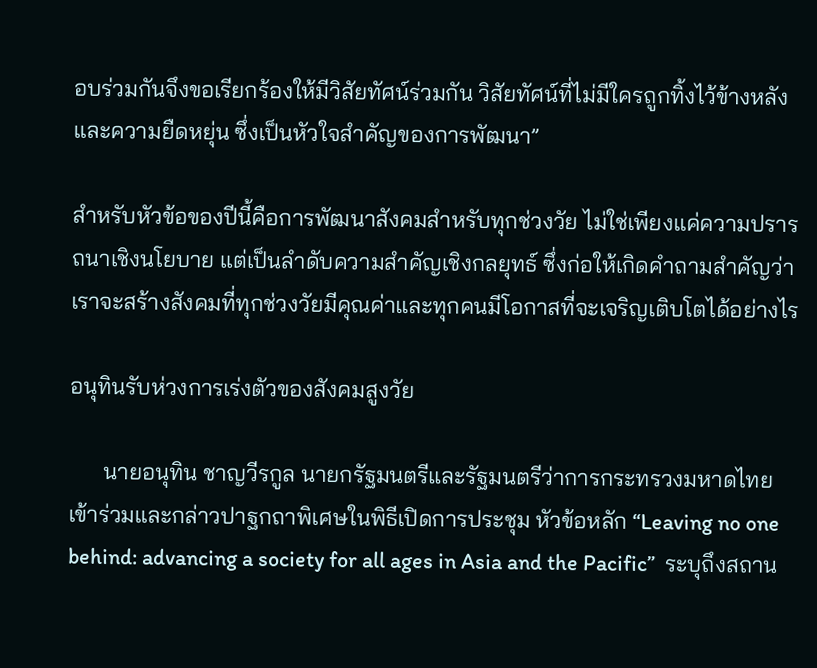อบร่วมกันจึงขอเรียกร้องให้มีวิสัยทัศน์ร่วมกัน วิสัยทัศน์ที่ไม่มีใครถูกทิ้งไว้ข้างหลัง และความยืดหยุ่น ซึ่งเป็นหัวใจสำคัญของการพัฒนา”

สำหรับหัวข้อของปีนี้คือการพัฒนาสังคมสำหรับทุกช่วงวัย ไม่ใช่เพียงแค่ความปรารถนาเชิงนโยบาย แต่เป็นลำดับความสำคัญเชิงกลยุทธ์ ซึ่งก่อให้เกิดคำถามสำคัญว่า เราจะสร้างสังคมที่ทุกช่วงวัยมีคุณค่าและทุกคนมีโอกาสที่จะเจริญเติบโตได้อย่างไร

อนุทินรับห่วงการเร่งตัวของสังคมสูงวัย

      นายอนุทิน ชาญวีรกูล นายกรัฐมนตรีและรัฐมนตรีว่าการกระทรวงมหาดไทย เข้าร่วมและกล่าวปาฐกถาพิเศษในพิธีเปิดการประชุม หัวข้อหลัก “Leaving no one behind: advancing a society for all ages in Asia and the Pacific”  ระบุถึงสถาน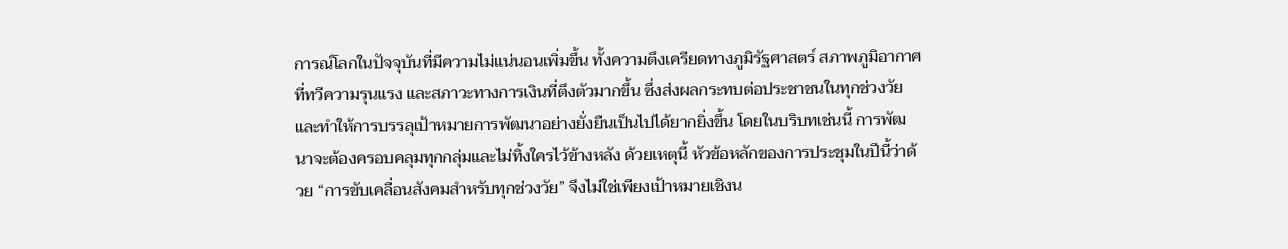การณ์โลกในปัจจุบันที่มีความไม่แน่นอนเพิ่มขึ้น ทั้งความตึงเครียดทางภูมิรัฐศาสตร์ สภาพภูมิอากาศที่ทวีความรุนแรง และสภาวะทางการเงินที่ตึงตัวมากขึ้น ซึ่งส่งผลกระทบต่อประชาชนในทุกช่วงวัย และทำให้การบรรลุเป้าหมายการพัฒนาอย่างยั่งยืนเป็นไปได้ยากยิ่งขึ้น โดยในบริบทเช่นนี้ การพัฒนาจะต้องครอบคลุมทุกกลุ่มและไม่ทิ้งใครไว้ข้างหลัง ด้วยเหตุนี้ หัวข้อหลักของการประชุมในปีนี้ว่าด้วย “การขับเคลื่อนสังคมสำหรับทุกช่วงวัย” จึงไม่ใช่เพียงเป้าหมายเชิงน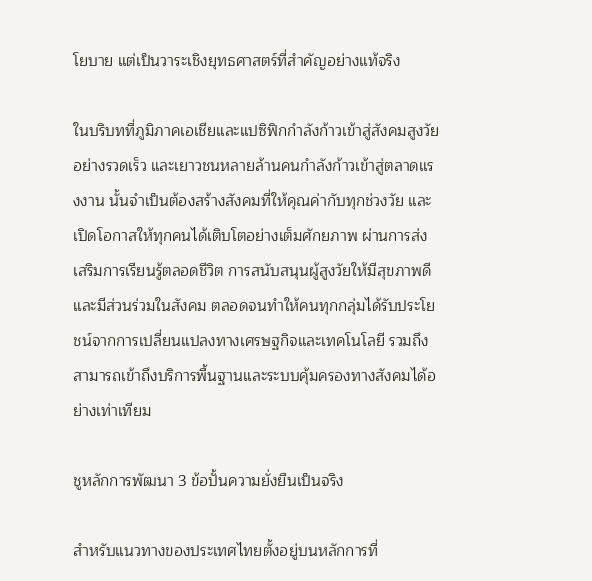โยบาย แต่เป็นวาระเชิงยุทธศาสตร์ที่สำคัญอย่างแท้จริง

ในบริบทที่ภูมิภาคเอเชียและแปซิฟิกกำลังก้าวเข้าสู่สังคมสูงวัยอย่างรวดเร็ว และเยาวชนหลายล้านคนกำลังก้าวเข้าสู่ตลาดแรงงาน นั้นจำเป็นต้องสร้างสังคมที่ให้คุณค่ากับทุกช่วงวัย และเปิดโอกาสให้ทุกคนได้เติบโตอย่างเต็มศักยภาพ ผ่านการส่งเสริมการเรียนรู้ตลอดชีวิต การสนับสนุนผู้สูงวัยให้มีสุขภาพดีและมีส่วนร่วมในสังคม ตลอดจนทำให้คนทุกกลุ่มได้รับประโยชน์จากการเปลี่ยนแปลงทางเศรษฐกิจและเทคโนโลยี รวมถึงสามารถเข้าถึงบริการพื้นฐานและระบบคุ้มครองทางสังคมได้อย่างเท่าเทียม

ชูหลักการพัฒนา 3 ข้อปั้นความยั่งยืนเป็นจริง

สำหรับแนวทางของประเทศไทยตั้งอยู่บนหลักการที่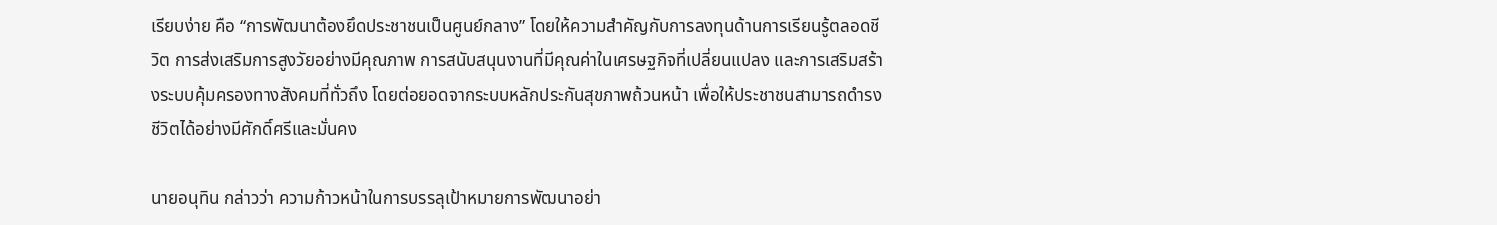เรียบง่าย คือ “การพัฒนาต้องยึดประชาชนเป็นศูนย์กลาง” โดยให้ความสำคัญกับการลงทุนด้านการเรียนรู้ตลอดชีวิต การส่งเสริมการสูงวัยอย่างมีคุณภาพ การสนับสนุนงานที่มีคุณค่าในเศรษฐกิจที่เปลี่ยนแปลง และการเสริมสร้างระบบคุ้มครองทางสังคมที่ทั่วถึง โดยต่อยอดจากระบบหลักประกันสุขภาพถ้วนหน้า เพื่อให้ประชาชนสามารถดำรงชีวิตได้อย่างมีศักดิ์ศรีและมั่นคง

นายอนุทิน กล่าวว่า ความก้าวหน้าในการบรรลุเป้าหมายการพัฒนาอย่า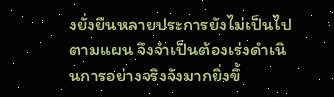งยั่งยืนหลายประการยังไม่เป็นไปตามแผน จึงจำเป็นต้องเร่งดำเนินการอย่างจริงจังมากยิ่งขึ้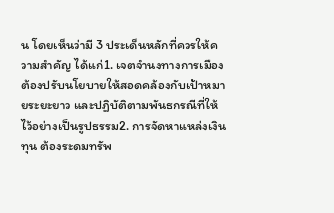น โดยเห็นว่ามี 3 ประเด็นหลักที่ควรให้ความสำคัญ ได้แก่1. เจตจำนงทางการเมือง ต้องปรับนโยบายให้สอดคล้องกับเป้าหมายระยะยาว และปฏิบัติตามพันธกรณีที่ให้ไว้อย่างเป็นรูปธรรม2. การจัดหาแหล่งเงินทุน ต้องระดมทรัพ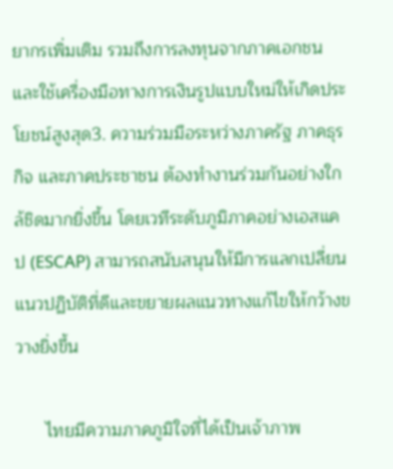ยากรเพิ่มเติม รวมถึงการลงทุนจากภาคเอกชน และใช้เครื่องมือทางการเงินรูปแบบใหม่ให้เกิดประโยชน์สูงสุด3. ความร่วมมือระหว่างภาครัฐ ภาคธุรกิจ และภาคประชาชน ต้องทำงานร่วมกันอย่างใกล้ชิดมากยิ่งขึ้น โดยเวทีระดับภูมิภาคอย่างเอสแคป (ESCAP) สามารถสนับสนุนให้มีการแลกเปลี่ยนแนวปฏิบัติที่ดีและขยายผลแนวทางแก้ไขให้กว้างขวางยิ่งขึ้น

      ไทยมีความภาคภูมิใจที่ได้เป็นเจ้าภาพ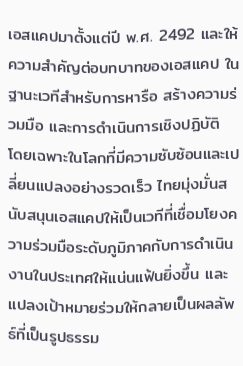เอสแคปมาตั้งแต่ปี พ.ศ. 2492 และให้ความสำคัญต่อบทบาทของเอสแคป ในฐานะเวทีสำหรับการหารือ สร้างความร่วมมือ และการดำเนินการเชิงปฏิบัติ โดยเฉพาะในโลกที่มีความซับซ้อนและเปลี่ยนแปลงอย่างรวดเร็ว ไทยมุ่งมั่นสนับสนุนเอสแคปให้เป็นเวทีที่เชื่อมโยงความร่วมมือระดับภูมิภาคกับการดำเนินงานในประเทศให้แน่นแฟ้นยิ่งขึ้น และแปลงเป้าหมายร่วมให้กลายเป็นผลลัพธ์ที่เป็นรูปธรรม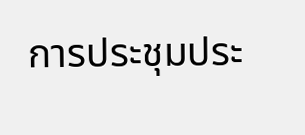การประชุมประ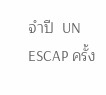จำปี  UN ESCAP ครั้ง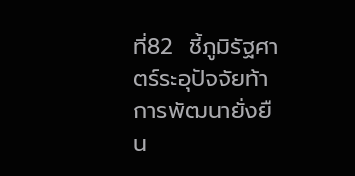ที่82  ชี้ภูมิรัฐศาตร์ระอุปัจจัยท้าการพัฒนายั่งยืน